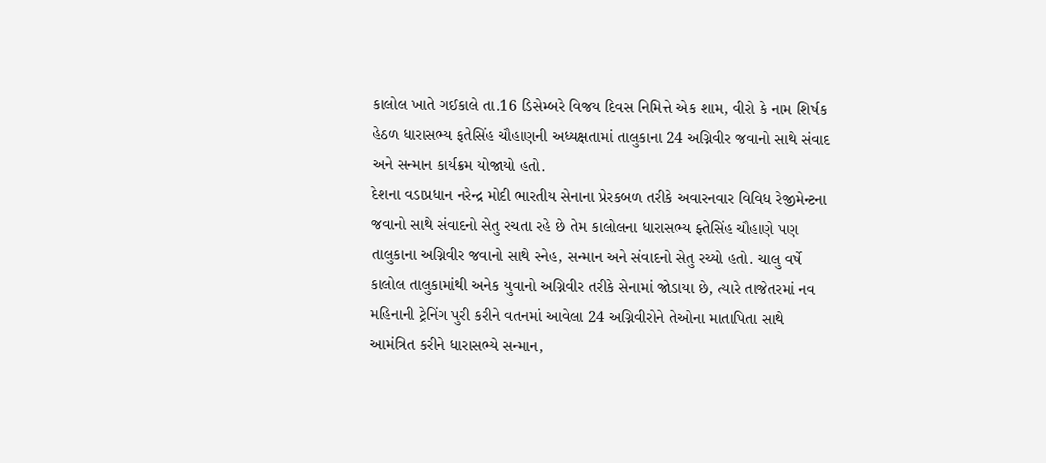કાલોલ ખાતે ગઈકાલે તા.16 ડિસેમ્બરે વિજય દિવસ નિમિત્તે એક શામ, વીરો કે નામ શિર્ષક હેઠળ ધારાસભ્ય ફતેસિંહ ચૌહાણની અધ્યક્ષતામાં તાલુકાના 24 અગ્નિવીર જવાનો સાથે સંવાદ અને સન્માન કાર્યક્રમ યોજાયો હતો.
દેશના વડાપ્રધાન નરેન્દ્ર મોદી ભારતીય સેનાના પ્રેરકબળ તરીકે અવારનવાર વિવિધ રેજીમેન્ટના જવાનો સાથે સંવાદનો સેતુ રચતા રહે છે તેમ કાલોલના ધારાસભ્ય ફ્તેસિંહ ચૌહાણે પણ તાલુકાના અગ્નિવીર જવાનો સાથે સ્નેહ, સન્માન અને સંવાદનો સેતુ રચ્યો હતો. ચાલુ વર્ષે કાલોલ તાલુકામાંથી અનેક યુવાનો અગ્નિવીર તરીકે સેનામાં જોડાયા છે, ત્યારે તાજેતરમાં નવ મહિનાની ટ્રેનિંગ પુરી કરીને વતનમાં આવેલા 24 અગ્નિવીરોને તેઓના માતાપિતા સાથે આમંત્રિત કરીને ધારાસભ્યે સન્માન,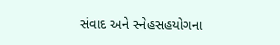સંવાદ અને સ્નેહસહયોગના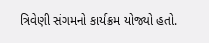ત્રિવેણી સંગમનો કાર્યક્રમ યોજ્યો હતો.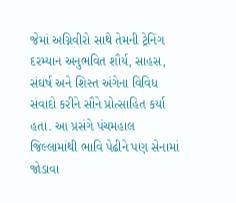જેમાં અગ્નિવીરો સાથે તેમની ટ્રેનિંગ દરમ્યાન અનુભવિત શૌર્ય, સાહસ, સંઘર્ષ અને શિસ્ત અંગેના વિવિધ સંવાદો કરીને સૌને પ્રોત્સાહિત કર્યા હતા. આ પ્રસંગે પંચમહાલ જિલ્લામાંથી ભાવિ પેઢીને પણ સેનામાં જોડાવા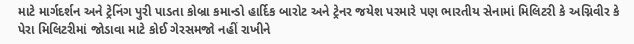માટે માર્ગદર્શન અને ટ્રેનિંગ પુરી પાડતા કોબ્રા કમાન્ડો હાર્દિક બારોટ અને ટ્રેનર જયેશ પરમારે પણ ભારતીય સેનામાં મિલિટરી કે અગ્નિવીર કે પેરા મિલિટરીમાં જોડાવા માટે કોઈ ગેરસમજો નહીં રાખીને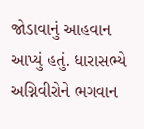જોડાવાનું આહવાન આપ્યું હતું. ધારાસભ્યે અગ્નિવીરોને ભગવાન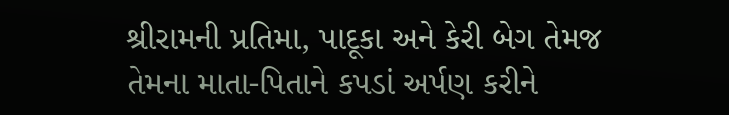શ્રીરામની પ્રતિમા, પાદૂકા અને કેરી બેગ તેમજ તેમના માતા-પિતાને કપડાં અર્પણ કરીને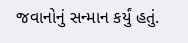જવાનોનું સન્માન કર્યું હતું.